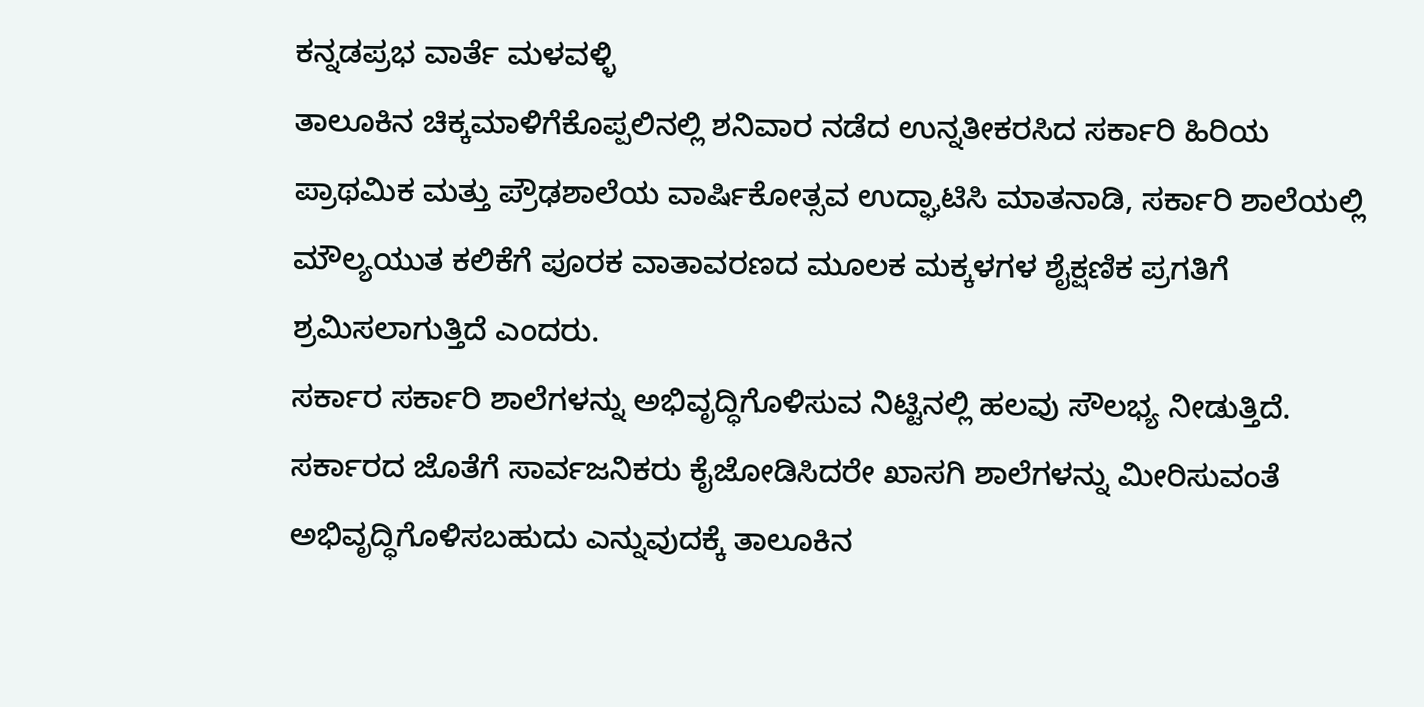ಕನ್ನಡಪ್ರಭ ವಾರ್ತೆ ಮಳವಳ್ಳಿ
ತಾಲೂಕಿನ ಚಿಕ್ಕಮಾಳಿಗೆಕೊಪ್ಪಲಿನಲ್ಲಿ ಶನಿವಾರ ನಡೆದ ಉನ್ನತೀಕರಸಿದ ಸರ್ಕಾರಿ ಹಿರಿಯ ಪ್ರಾಥಮಿಕ ಮತ್ತು ಪ್ರೌಢಶಾಲೆಯ ವಾರ್ಷಿಕೋತ್ಸವ ಉದ್ಘಾಟಿಸಿ ಮಾತನಾಡಿ, ಸರ್ಕಾರಿ ಶಾಲೆಯಲ್ಲಿ ಮೌಲ್ಯಯುತ ಕಲಿಕೆಗೆ ಪೂರಕ ವಾತಾವರಣದ ಮೂಲಕ ಮಕ್ಕಳಗಳ ಶೈಕ್ಷಣಿಕ ಪ್ರಗತಿಗೆ ಶ್ರಮಿಸಲಾಗುತ್ತಿದೆ ಎಂದರು.
ಸರ್ಕಾರ ಸರ್ಕಾರಿ ಶಾಲೆಗಳನ್ನು ಅಭಿವೃದ್ಧಿಗೊಳಿಸುವ ನಿಟ್ಟಿನಲ್ಲಿ ಹಲವು ಸೌಲಭ್ಯ ನೀಡುತ್ತಿದೆ. ಸರ್ಕಾರದ ಜೊತೆಗೆ ಸಾರ್ವಜನಿಕರು ಕೈಜೋಡಿಸಿದರೇ ಖಾಸಗಿ ಶಾಲೆಗಳನ್ನು ಮೀರಿಸುವಂತೆ ಅಭಿವೃದ್ಧಿಗೊಳಿಸಬಹುದು ಎನ್ನುವುದಕ್ಕೆ ತಾಲೂಕಿನ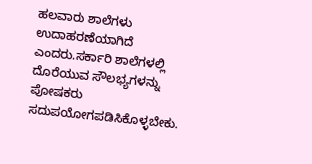ಹಲವಾರು ಶಾಲೆಗಳು ಉದಾಹರಣೆಯಾಗಿದೆ ಎಂದರು.ಸರ್ಕಾರಿ ಶಾಲೆಗಳಲ್ಲಿ ದೊರೆಯುವ ಸೌಲಭ್ಯಗಳನ್ನು ಪೋಷಕರು ಸದುಪಯೋಗಪಡಿಸಿಕೊಳ್ಳಬೇಕು.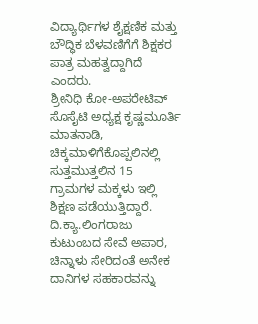ವಿದ್ಯಾರ್ಥಿಗಳ ಶೈಕ್ಷಣಿಕ ಮತ್ತು ಬೌದ್ಧಿಕ ಬೆಳವಣಿಗೆಗೆ ಶಿಕ್ಷಕರ ಪಾತ್ರ ಮಹತ್ವದ್ದಾಗಿದೆ ಎಂದರು.
ಶ್ರೀನಿಧಿ ಕೋ-ಅಪರೇಟಿವ್ ಸೊಸೈಟಿ ಅಧ್ಯಕ್ಷ ಕೃಷ್ಣಮೂರ್ತಿ ಮಾತನಾಡಿ, ಚಿಕ್ಕಮಾಳಿಗೆಕೊಪ್ಪಲಿನಲ್ಲಿ ಸುತ್ತಮುತ್ತಲಿನ 15 ಗ್ರಾಮಗಳ ಮಕ್ಕಳು ಇಲ್ಲಿ ಶಿಕ್ಷಣ ಪಡೆಯುತ್ತಿದ್ದಾರೆ. ದಿ.ಕ್ಯಾ.ಲಿಂಗರಾಜು ಕುಟುಂಬದ ಸೇವೆ ಅಪಾರ, ಚಿನ್ನಾಳು ಸೇರಿದಂತೆ ಅನೇಕ ದಾನಿಗಳ ಸಹಕಾರವನ್ನು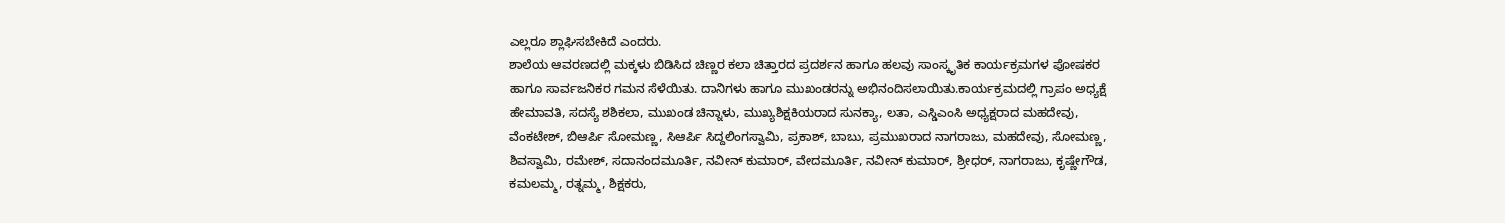ಎಲ್ಲರೂ ಶ್ಲಾಘಿಸಬೇಕಿದೆ ಎಂದರು.
ಶಾಲೆಯ ಆವರಣದಲ್ಲಿ ಮಕ್ಕಳು ಬಿಡಿಸಿದ ಚಿಣ್ಣರ ಕಲಾ ಚಿತ್ತಾರದ ಪ್ರದರ್ಶನ ಹಾಗೂ ಹಲವು ಸಾಂಸ್ಕೃತಿಕ ಕಾರ್ಯಕ್ರಮಗಳ ಪೋಷಕರ ಹಾಗೂ ಸಾರ್ವಜನಿಕರ ಗಮನ ಸೆಳೆಯಿತು. ದಾನಿಗಳು ಹಾಗೂ ಮುಖಂಡರನ್ನು ಅಭಿನಂದಿಸಲಾಯಿತು.ಕಾರ್ಯಕ್ರಮದಲ್ಲಿ ಗ್ರಾಪಂ ಅಧ್ಯಕ್ಷೆ ಹೇಮಾವತಿ, ಸದಸ್ಯೆ ಶಶಿಕಲಾ, ಮುಖಂಡ ಚಿನ್ನಾಳು, ಮುಖ್ಯಶಿಕ್ಷಕಿಯರಾದ ಸುನಕ್ಯಾ, ಲತಾ, ಎಸ್ಡಿಎಂಸಿ ಅಧ್ಯಕ್ಷರಾದ ಮಹದೇವು, ವೆಂಕಟೇಶ್, ಬಿಆರ್ಪಿ ಸೋಮಣ್ಣ, ಸಿಆರ್ಪಿ ಸಿದ್ದಲಿಂಗಸ್ವಾಮಿ, ಪ್ರಕಾಶ್, ಬಾಬು, ಪ್ರಮುಖರಾದ ನಾಗರಾಜು, ಮಹದೇವು, ಸೋಮಣ್ಣ, ಶಿವಸ್ವಾಮಿ, ರಮೇಶ್, ಸದಾನಂದಮೂರ್ತಿ, ನವೀನ್ ಕುಮಾರ್, ವೇದಮೂರ್ತಿ, ನವೀನ್ ಕುಮಾರ್, ಶ್ರೀಧರ್, ನಾಗರಾಜು, ಕೃಷ್ಣೇಗೌಡ, ಕಮಲಮ್ಮ, ರತ್ನಮ್ಮ, ಶಿಕ್ಷಕರು,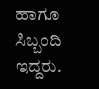ಹಾಗೂ ಸಿಬ್ಬಂದಿ ಇದ್ದರು.